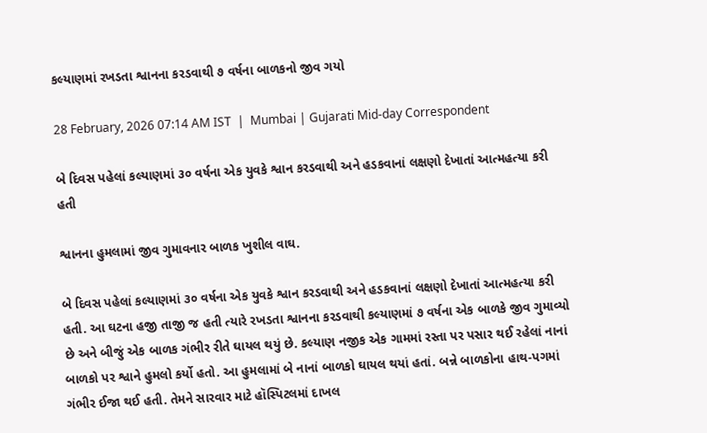કલ્યાણમાં રખડતા શ્વાનના કરડવાથી ૭ વર્ષના બાળકનો જીવ ગયો

28 February, 2026 07:14 AM IST  |  Mumbai | Gujarati Mid-day Correspondent

બે દિવસ પહેલાં કલ્યાણમાં ૩૦ વર્ષના એક યુવકે શ્વાન કરડવાથી અને હડકવાનાં લક્ષણો દેખાતાં આત્મહત્યા કરી હતી

શ્વાનના હુમલામાં જીવ ગુમાવનાર બાળક ખુશીલ વાઘ.

બે દિવસ પહેલાં કલ્યાણમાં ૩૦ વર્ષના એક યુવકે શ્વાન કરડવાથી અને હડકવાનાં લક્ષણો દેખાતાં આત્મહત્યા કરી હતી. આ ઘટના હજી તાજી જ હતી ત્યારે રખડતા શ્વાનના કરડવાથી કલ્યાણમાં ૭ વર્ષના એક બાળકે જીવ ગુમાવ્યો છે અને બીજું એક બાળક ગંભીર રીતે ઘાયલ થયું છે. કલ્યાણ નજીક એક ગામમાં રસ્તા પર પસાર થઈ રહેલાં નાનાં બાળકો પર શ્વાને હુમલો કર્યો હતો. આ હુમલામાં બે નાનાં બાળકો ઘાયલ થયાં હતાં. બન્ને બાળકોના હાથ-પગમાં ગંભીર ઈજા થઈ હતી. તેમને સારવાર માટે હૉસ્પિટલમાં દાખલ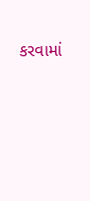કરવામાં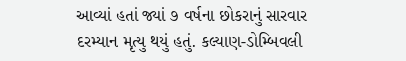આવ્યાં હતાં જ્યાં ૭ વર્ષના છોકરાનું સારવાર દરમ્યાન મૃત્યુ થયું હતું. કલ્યાણ-ડોમ્બિવલી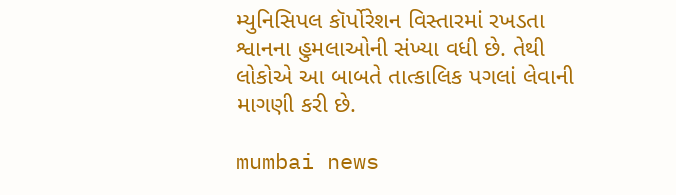મ્યુનિસિપલ કૉર્પોરેશન વિસ્તારમાં રખડતા શ્વાનના હુમલાઓની સંખ્યા વધી છે. તેથી લોકોએ આ બાબતે તાત્કાલિક પગલાં લેવાની માગણી કરી છે.

mumbai news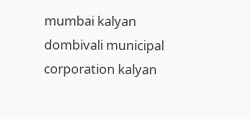mumbai kalyan dombivali municipal corporation kalyan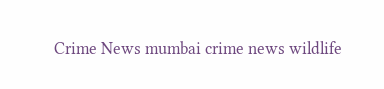Crime News mumbai crime news wildlife